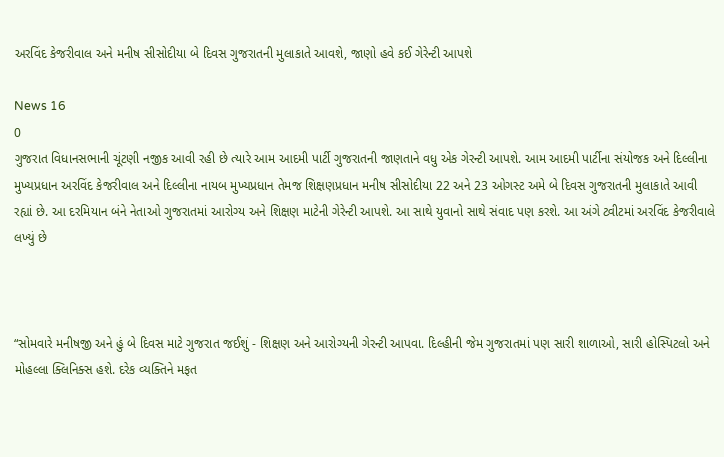અરવિંદ કેજરીવાલ અને મનીષ સીસોદીયા બે દિવસ ગુજરાતની મુલાકાતે આવશે, જાણો હવે કઈ ગેરેન્ટી આપશે

News 16
0
ગુજરાત વિધાનસભાની ચૂંટણી નજીક આવી રહી છે ત્યારે આમ આદમી પાર્ટી ગુજરાતની જાણતાને વધુ એક ગેરન્ટી આપશે. આમ આદમી પાર્ટીના સંયોજક અને દિલ્લીના મુખ્યપ્રધાન અરવિંદ કેજરીવાલ અને દિલ્લીના નાયબ મુખ્યપ્રધાન તેમજ શિક્ષણપ્રધાન મનીષ સીસોદીયા 22 અને 23 ઓગસ્ટ અમે બે દિવસ ગુજરાતની મુલાકાતે આવી રહ્યાં છે. આ દરમિયાન બંને નેતાઓ ગુજરાતમાં આરોગ્ય અને શિક્ષણ માટેની ગેરેન્ટી આપશે. આ સાથે યુવાનો સાથે સંવાદ પણ કરશે. આ અંગે ટ્વીટમાં અરવિંદ કેજરીવાલે લખ્યું છે



“સોમવારે મનીષજી અને હું બે દિવસ માટે ગુજરાત જઈશું - શિક્ષણ અને આરોગ્યની ગેરન્ટી આપવા. દિલ્હીની જેમ ગુજરાતમાં પણ સારી શાળાઓ, સારી હોસ્પિટલો અને મોહલ્લા ક્લિનિક્સ હશે. દરેક વ્યક્તિને મફત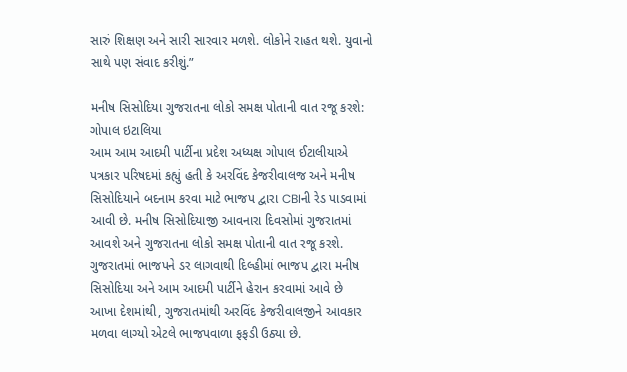સારું શિક્ષણ અને સારી સારવાર મળશે. લોકોને રાહત થશે. યુવાનો સાથે પણ સંવાદ કરીશું.”

મનીષ સિસોદિયા ગુજરાતના લોકો સમક્ષ પોતાની વાત રજૂ કરશે: ગોપાલ ઇટાલિયા
આમ આમ આદમી પાર્ટીના પ્રદેશ અધ્યક્ષ ગોપાલ ઈટાલીયાએ પત્રકાર પરિષદમાં કહ્યું હતી કે અરવિંદ કેજરીવાલજ અને મનીષ સિસોદિયાને બદનામ કરવા માટે ભાજપ દ્વારા CBIની રેડ પાડવામાં આવી છે. મનીષ સિસોદિયાજી આવનારા દિવસોમાં ગુજરાતમાં આવશે અને ગુજરાતના લોકો સમક્ષ પોતાની વાત રજૂ કરશે. ગુજરાતમાં ભાજપને ડર લાગવાથી દિલ્હીમાં ભાજપ દ્વારા મનીષ સિસોદિયા અને આમ આદમી પાર્ટીને હેરાન કરવામાં આવે છે
આખા દેશમાંથી, ગુજરાતમાંથી અરવિંદ કેજરીવાલજીને આવકાર મળવા લાગ્યો એટલે ભાજપવાળા ફફડી ઉઠ્યા છે.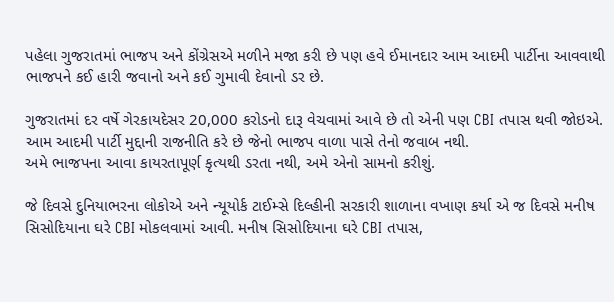પહેલા ગુજરાતમાં ભાજપ અને કોંગ્રેસએ મળીને મજા કરી છે પણ હવે ઈમાનદાર આમ આદમી પાર્ટીના આવવાથી ભાજપને કઈ હારી જવાનો અને કઈ ગુમાવી દેવાનો ડર છે.

ગુજરાતમાં દર વર્ષે ગેરકાયદેસર 20,000 કરોડનો દારૂ વેચવામાં આવે છે તો એની પણ CBI તપાસ થવી જોઇએ. આમ આદમી પાર્ટી મુદ્દાની રાજનીતિ કરે છે જેનો ભાજપ વાળા પાસે તેનો જવાબ નથી.
અમે ભાજપના આવા કાયરતાપૂર્ણ કૃત્યથી ડરતા નથી, અમે એનો સામનો કરીશું.

જે દિવસે દુનિયાભરના લોકોએ અને ન્યૂયોર્ક ટાઈમ્સે દિલ્હીની સરકારી શાળાના વખાણ કર્યા એ જ દિવસે મનીષ સિસોદિયાના ઘરે CBI મોકલવામાં આવી. મનીષ સિસોદિયાના ઘરે CBI તપાસ,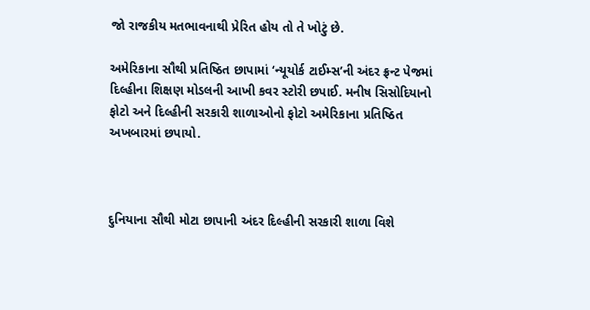જો રાજકીય મતભાવનાથી પ્રેરિત હોય તો તે ખોટું છે.

અમેરિકાના સૌથી પ્રતિષ્ઠિત છાપામાં ‘ન્યૂયોર્ક ટાઈમ્સ’ની અંદર ફ્રન્ટ પેજમાં દિલ્હીના શિક્ષણ મોડલની આખી કવર સ્ટોરી છપાઈ. મનીષ સિસોદિયાનો ફોટો અને દિલ્હીની સરકારી શાળાઓનો ફોટો અમેરિકાના પ્રતિષ્ઠિત અખબારમાં છપાયો.



દુનિયાના સૌથી મોટા છાપાની અંદર દિલ્હીની સરકારી શાળા વિશે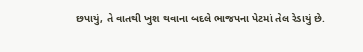છપાયું, તે વાતથી ખુશ થવાના બદલે ભાજપના પેટમાં તેલ રેડાયું છે.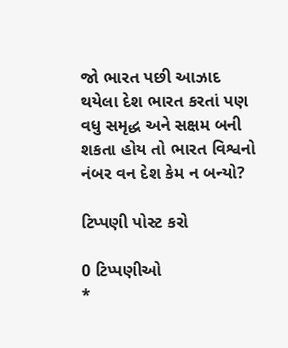જો ભારત પછી આઝાદ થયેલા દેશ ભારત કરતાં પણ વધુ સમૃદ્ધ અને સક્ષમ બની શકતા હોય તો ભારત વિશ્વનો નંબર વન દેશ કેમ ન બન્યો?

ટિપ્પણી પોસ્ટ કરો

0 ટિપ્પણીઓ
*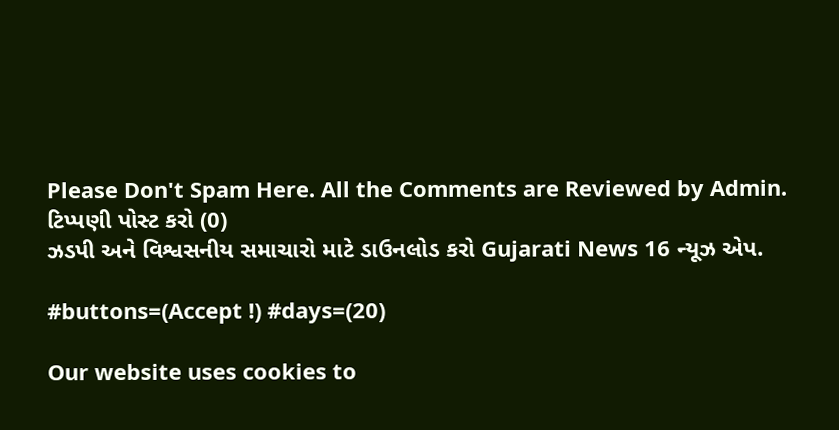Please Don't Spam Here. All the Comments are Reviewed by Admin.
ટિપ્પણી પોસ્ટ કરો (0)
ઝડપી અને વિશ્વસનીય સમાચારો માટે ડાઉનલોડ કરો Gujarati News 16 ન્યૂઝ એપ.

#buttons=(Accept !) #days=(20)

Our website uses cookies to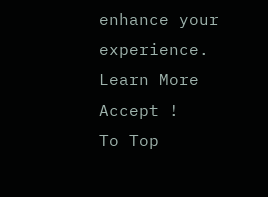enhance your experience. Learn More
Accept !
To Top